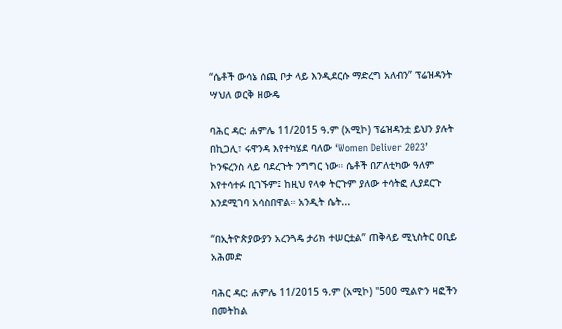“ሴቶች ውሳኔ ሰጪ ቦታ ላይ እንዲደርሱ ማድረግ አለብን” ፕሬዝዳንት ሣህለ ወርቅ ዘውዴ

ባሕር ዳር: ሐምሌ 11/2015 ዓ.ም (አሚኮ) ፕሬዝዳንቷ ይህን ያሉት በኪጋሊ፣ ሩዋንዳ እየተካሄደ ባለው ‘Women Deliver 2023’ ኮንፍረንስ ላይ ባደረጉት ንግግር ነው። ሴቶች በፖለቲካው ዓለም እየተሳተፉ ቢገኙም፤ ከዚህ የላቀ ትርጉም ያለው ተሳትፎ ሊያደርጉ እንደሚገባ አሳስበዋል። አንዲት ሴት...

“በኢትዮጵያውያን አረንጓዴ ታሪክ ተሠርቷል” ጠቅላይ ሚኒስትር ዐቢይ አሕመድ

ባሕር ዳር: ሐምሌ 11/2015 ዓ.ም (አሚኮ) "500 ሚልዮን ዛፎችን በመትከል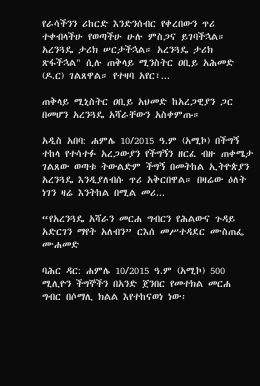የራሳችንን ሪከርድ እንድንሰብር የቀረበውን ጥሪ ተቀብላችሁ የወጣችሁ ሁሉ ምስጋና ይገባችኋል። አረንጓዴ ታሪክ ሠርታችኋል። አረንጓዴ ታሪክ ጽፋችኋል" ሲሉ ጠቅላይ ሚንስትር ዐቢይ አሕመድ (ዶ.ር) ገልጸዋል። የተዛባ አየር፣...

ጠቅላይ ሚኒስትር ዐቢይ አህመድ ከአረጋዊያን ጋር በመሆን አረንጓዴ አሻራቸውን አስቀምጡ።

አዲስ አበባ: ሐምሌ 10/2015 ዓ.ም (አሚኮ) በችግኝ ተከላ የተሳተፉ አረጋውያን የችግኝን ዘርፈ ብዙ ጠቀሜታ ገልጸው ወጣቱ ትውልድም ችግኝ በመትከል ኢትዮጵያን አረንጓዴ እንዲያለብሱ ጥሪ አቅርበዋል። በዛሬው ዕለት ነገን ዛሬ እንትከል በሚል መሪ...

“የአረንጓዴ አሻራን መርሐ ግብርን የሕልውና ጉዳይ አድርገን ማየት አለብን” ርእሰ መሥተዳደር ሙስጠፌ ሙሐመድ

ባሕር ዳር: ሐምሌ 10/2015 ዓ.ም (አሚኮ) 500 ሚሊዮን ችግኞችን በአንድ ጀንበር የመተክል መርሐ ግብር በሶማሊ ክልል እየተከናወነ ነው፡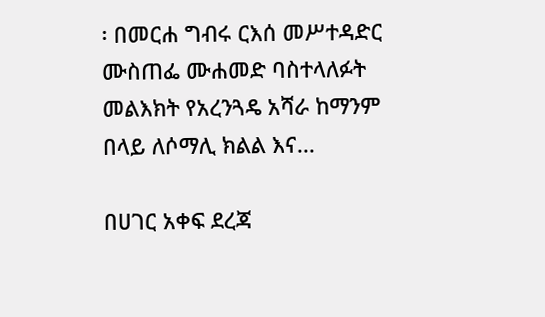፡ በመርሐ ግብሩ ርእሰ መሥተዳድር ሙስጠፌ ሙሐመድ ባስተላለፉት መልእክት የአረንጓዴ አሻራ ከማንም በላይ ለሶማሊ ክልል እና...

በሀገር አቀፍ ደረጃ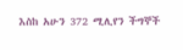እስከ አሁን 372 ሚሊየን ችግኞች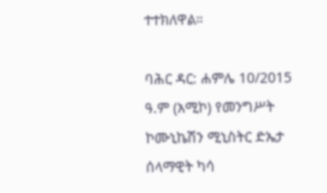ተተክለዋል።

ባሕር ዳር: ሐምሌ 10/2015 ዓ.ም (አሚኮ) የመንግሥት ኮሙኒኬሽን ሚኒስትር ድኤታ ሰላማዊት ካሳ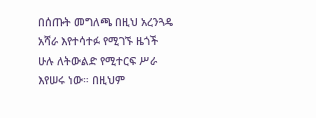በሰጡት መግለጫ በዚህ አረንጓዴ አሻራ እየተሳተፉ የሚገኙ ዜጎች ሁሉ ለትውልድ የሚተርፍ ሥራ እየሠሩ ነው። በዚህም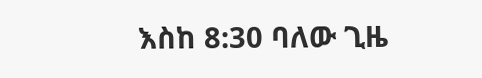እስከ 8:30 ባለው ጊዜ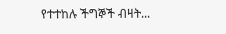የተተከሉ ችግኞች ብዛት...